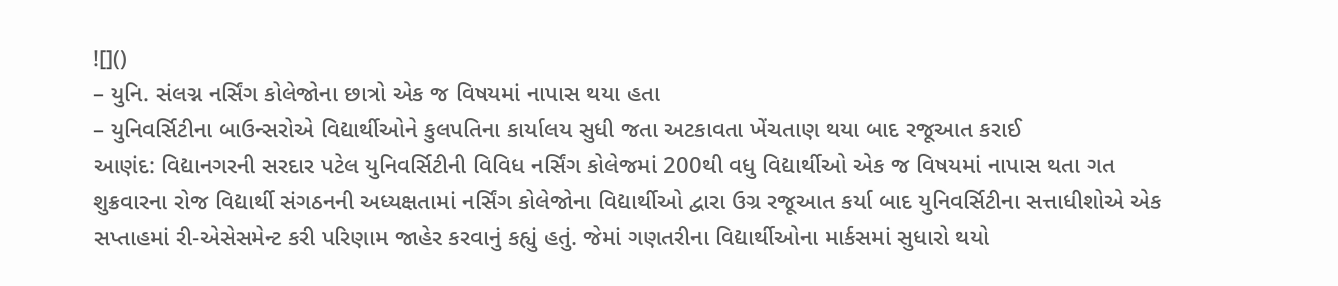![]()
– યુનિ. સંલગ્ન નર્સિંગ કોલેજોના છાત્રો એક જ વિષયમાં નાપાસ થયા હતા
– યુનિવર્સિટીના બાઉન્સરોએ વિદ્યાર્થીઓને કુલપતિના કાર્યાલય સુધી જતા અટકાવતા ખેંચતાણ થયા બાદ રજૂઆત કરાઈ
આણંદ: વિદ્યાનગરની સરદાર પટેલ યુનિવર્સિટીની વિવિધ નર્સિંગ કોલેજમાં 200થી વધુ વિદ્યાર્થીઓ એક જ વિષયમાં નાપાસ થતા ગત શુક્રવારના રોજ વિદ્યાર્થી સંગઠનની અધ્યક્ષતામાં નર્સિંગ કોલેજોના વિદ્યાર્થીઓ દ્વારા ઉગ્ર રજૂઆત કર્યા બાદ યુનિવર્સિટીના સત્તાધીશોએ એક સપ્તાહમાં રી-એસેસમેન્ટ કરી પરિણામ જાહેર કરવાનું કહ્યું હતું. જેમાં ગણતરીના વિદ્યાર્થીઓના માર્કસમાં સુધારો થયો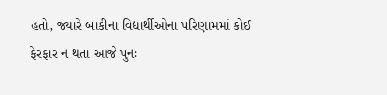હતો, જ્યારે બાકીના વિદ્યાર્થીઓના પરિણામમાં કોઈ ફેરફાર ન થતા આજે પુનઃ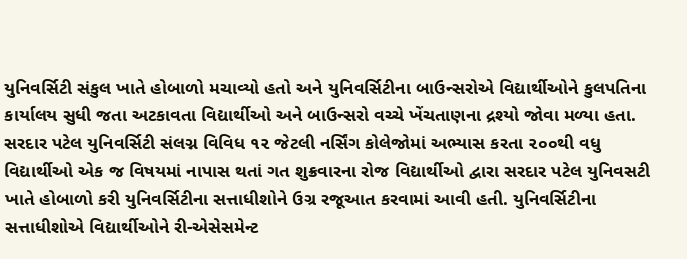યુનિવર્સિટી સંકુલ ખાતે હોબાળો મચાવ્યો હતો અને યુનિવર્સિટીના બાઉન્સરોએ વિદ્યાર્થીઓને કુલપતિના કાર્યાલય સુધી જતા અટકાવતા વિદ્યાર્થીઓ અને બાઉન્સરો વચ્ચે ખેંચતાણના દ્રશ્યો જોવા મળ્યા હતા.
સરદાર પટેલ યુનિવર્સિટી સંલગ્ન વિવિધ ૧૨ જેટલી નર્સિંગ કોલેજોમાં અભ્યાસ કરતા ૨૦૦થી વધુ વિદ્યાર્થીઓ એક જ વિષયમાં નાપાસ થતાં ગત શુક્રવારના રોજ વિદ્યાર્થીઓ દ્વારા સરદાર પટેલ યુનિવસટી ખાતે હોબાળો કરી યુનિવર્સિટીના સત્તાધીશોને ઉગ્ર રજૂઆત કરવામાં આવી હતી. યુનિવર્સિટીના સત્તાધીશોએ વિદ્યાર્થીઓને રી-એસેસમેન્ટ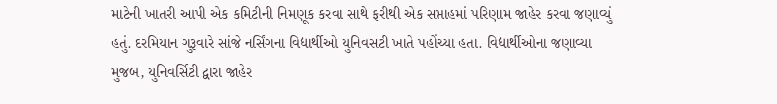માટેની ખાતરી આપી એક કમિટીની નિમણૂક કરવા સાથે ફરીથી એક સપ્તાહમાં પરિણામ જાહેર કરવા જણાવ્યું હતું. દરમિયાન ગુરૂવારે સાંજે નર્સિંગના વિદ્યાર્થીઓ યુનિવસટી ખાતે પહોંચ્યા હતા. વિદ્યાર્થીઓના જણાવ્યા મુજબ, યુનિવર્સિટી દ્વારા જાહેર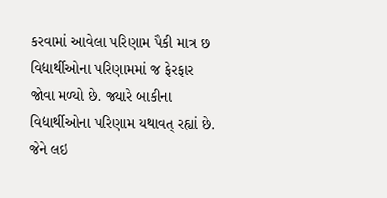કરવામાં આવેલા પરિણામ પૈકી માત્ર છ વિદ્યાર્થીઓના પરિણામમાં જ ફેરફાર જોવા મળ્યો છે. જ્યારે બાકીના વિદ્યાર્થીઓના પરિણામ યથાવત્ રહ્યાં છે. જેને લઇ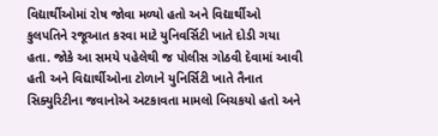વિદ્યાર્થીઓમાં રોષ જોવા મળ્યો હતો અને વિદ્યાર્થીઓ કુલપતિને રજૂઆત કરવા માટે યુનિવર્સિટી ખાતે દોડી ગયા હતા. જોકે આ સમયે પહેલેથી જ પોલીસ ગોઠવી દેવામાં આવી હતી અને વિદ્યાર્થીઓના ટોળાને યુનિર્સિટી ખાતે તૈનાત સિક્યુરિટીના જવાનોએ અટકાવતા મામલો બિચકયો હતો અને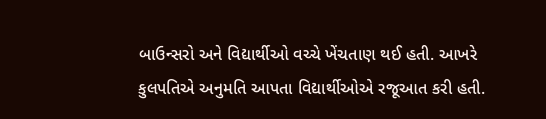બાઉન્સરો અને વિદ્યાર્થીઓ વચ્ચે ખેંચતાણ થઈ હતી. આખરે કુલપતિએ અનુમતિ આપતા વિદ્યાર્થીઓએ રજૂઆત કરી હતી.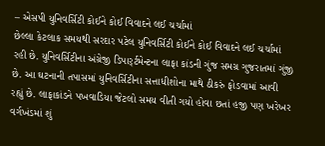– એસપી યુનિવર્સિટી કોઈને કોઈ વિવાદને લઈ ચર્ચામાં
છેલ્લા કેટલાક સમયથી સરદાર પટેલ યુનિવર્સિટી કોઈને કોઈ વિવાદને લઈ ચર્ચામાં રહી છે. યુનિવર્સિટીના અંગ્રેજી ડિપાર્ર્ટમેન્ટના લાફા કાંડની ગુંજ સમગ્ર ગુજરાતમાં ગુંજી છે. આ ઘટનાની તપાસમાં યુનિવર્સિટીના સત્તાધીશોના માથે ઠીકરું ફોડવામાં આવી રહ્યું છે. લાફાકાંડને પખવાડિયા જેટલો સમય વીતી ગયો હોવા છતાં હજી પણ ખરેખર વર્ગખંડમાં શું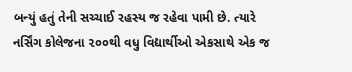બન્યું હતું તેની સચ્ચાઈ રહસ્ય જ રહેવા પામી છે. ત્યારે નર્સિંગ કોલેજના ૨૦૦થી વધુ વિદ્યાર્થીઓ એકસાથે એક જ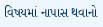વિષયમાં નાપાસ થવાનો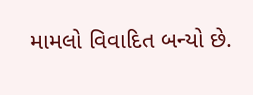મામલો વિવાદિત બન્યો છે.